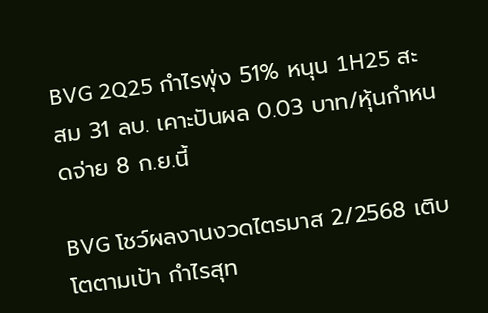BVG 2Q25 กำไรพุ่ง 51% หนุน 1H25 สะสม 31 ลบ. เคาะปันผล 0.03 บาท/หุ้นกำหนดจ่าย 8 ก.ย.นี้

BVG โชว์ผลงานงวดไตรมาส 2/2568 เติบโตตามเป้า กำไรสุท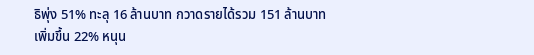ธิพุ่ง 51% ทะลุ 16 ล้านบาท กวาดรายได้รวม 151 ล้านบาท เพิ่มขึ้น 22% หนุน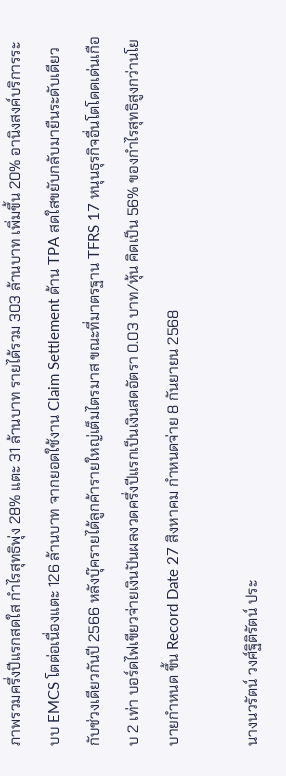ภาพรวมครึ่งปีแรกสดใส กำไรสุทธิพุ่ง 28% แตะ 31 ล้านบาท รายได้รวม 303 ล้านบาท เพิ่มขึ้น 20% อานิงสงค์บริการระบบ EMCS โตต่อเนื่องแตะ 126 ล้านบาท จากยอดใช้งาน Claim Settlement ด้าน TPA สดใสขยับกลับมายืนระดับเดียวกับช่วงเดียวกันปี 2566 หลังบุ๊ครายได้ลูกค้ารายใหญ่เต็มไตรมาส ขณะที่มาตรฐาน TFRS 17 หนุนธุรกิจอื่นโตโดดเด่นเกือบ 2 เท่า บอร์ดไฟเขียวจ่ายเงินปันผลงวดครึ่งปีแรกเป็นเงินสดอัตรา 0.03 บาท/หุ้น คิดเป็น 56% ของกำไรสุทธิสูงกว่านโยบายกำหนด ขึ้น Record Date 27 สิงหาคม กำหนดจ่าย 8 กันยายน 2568

นางนวรัตน์ วงศ์ฐิติรัตน์ ประ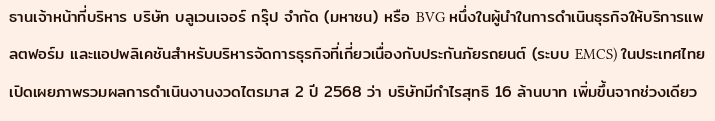ธานเจ้าหน้าที่บริหาร บริษัท บลูเวนเจอร์ กรุ๊ป จำกัด (มหาชน) หรือ BVG หนึ่งในผู้นำในการดำเนินธุรกิจให้บริการแพลตฟอร์ม และแอปพลิเคชันสำหรับบริหารจัดการธุรกิจที่เกี่ยวเนื่องกับประกันภัยรถยนต์ (ระบบ EMCS) ในประเทศไทย เปิดเผยภาพรวมผลการดำเนินงานงวดไตรมาส 2 ปี 2568 ว่า บริษัทมีกำไรสุทธิ 16 ล้านบาท เพิ่มขึ้นจากช่วงเดียว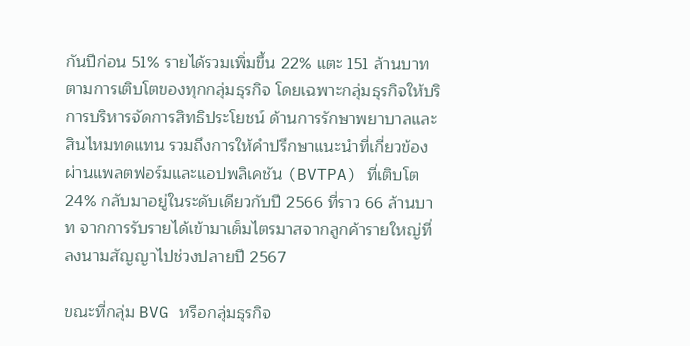กันปีก่อน 51% รายได้รวมเพิ่มขึ้น 22% แตะ 151 ล้านบาท ตามการเติบโตของทุกกลุ่มธุรกิจ โดยเฉพาะกลุ่มธุรกิจให้บริการบริหารจัดการสิทธิประโยชน์ ด้านการรักษาพยาบาลและสินไหมทดแทน รวมถึงการให้คำปรึกษาแนะนำที่เกี่ยวข้อง ผ่านแพลตฟอร์มและแอปพลิเคชัน (BVTPA) ที่เติบโต 24% กลับมาอยู่ในระดับเดียวกับปี 2566 ที่ราว 66 ล้านบาท จากการรับรายได้เข้ามาเต็มไตรมาสจากลูกค้ารายใหญ่ที่ลงนามสัญญาไปช่วงปลายปี 2567

ขณะที่กลุ่ม BVG หรือกลุ่มธุรกิจ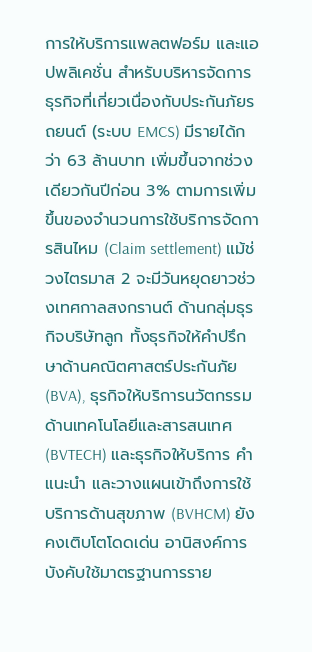การให้บริการแพลตฟอร์ม และแอปพลิเคชั่น สำหรับบริหารจัดการธุรกิจที่เกี่ยวเนื่องกับประกันภัยรถยนต์ (ระบบ EMCS) มีรายได้กว่า 63 ล้านบาท เพิ่มขึ้นจากช่วงเดียวกันปีก่อน 3% ตามการเพิ่มขึ้นของจำนวนการใช้บริการจัดการสินไหม (Claim settlement) แม้ช่วงไตรมาส 2 จะมีวันหยุดยาวช่วงเทศกาลสงกรานต์ ด้านกลุ่มธุรกิจบริษัทลูก ทั้งธุรกิจให้คำปรึกษาด้านคณิตศาสตร์ประกันภัย (BVA), ธุรกิจให้บริการนวัตกรรมด้านเทคโนโลยีและสารสนเทศ (BVTECH) และธุรกิจให้บริการ คำแนะนำ และวางแผนเข้าถึงการใช้บริการด้านสุขภาพ (BVHCM) ยังคงเติบโตโดดเด่น อานิสงค์การบังคับใช้มาตรฐานการราย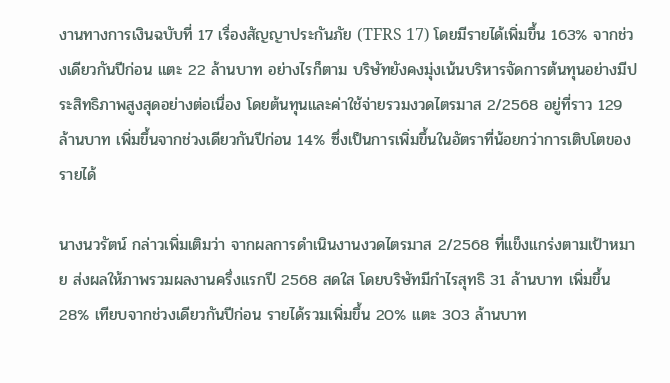งานทางการเงินฉบับที่ 17 เรื่องสัญญาประกันภัย (TFRS 17) โดยมีรายได้เพิ่มขึ้น 163% จากช่วงเดียวกันปีก่อน แตะ 22 ล้านบาท อย่างไรก็ตาม บริษัทยังคงมุ่งเน้นบริหารจัดการต้นทุนอย่างมีประสิทธิภาพสูงสุดอย่างต่อเนื่อง โดยต้นทุนและค่าใช้จ่ายรวมงวดไตรมาส 2/2568 อยู่ที่ราว 129 ล้านบาท เพิ่มขึ้นจากช่วงเดียวกันปีก่อน 14% ซึ่งเป็นการเพิ่มขึ้นในอัตราที่น้อยกว่าการเติบโตของรายได้

นางนวรัตน์ กล่าวเพิ่มเติมว่า จากผลการดำเนินงานงวดไตรมาส 2/2568 ที่แข็งแกร่งตามเป้าหมาย ส่งผลให้ภาพรวมผลงานครึ่งแรกปี 2568 สดใส โดยบริษัทมีกำไรสุทธิ 31 ล้านบาท เพิ่มขึ้น 28% เทียบจากช่วงเดียวกันปีก่อน รายได้รวมเพิ่มขึ้น 20% แตะ 303 ล้านบาท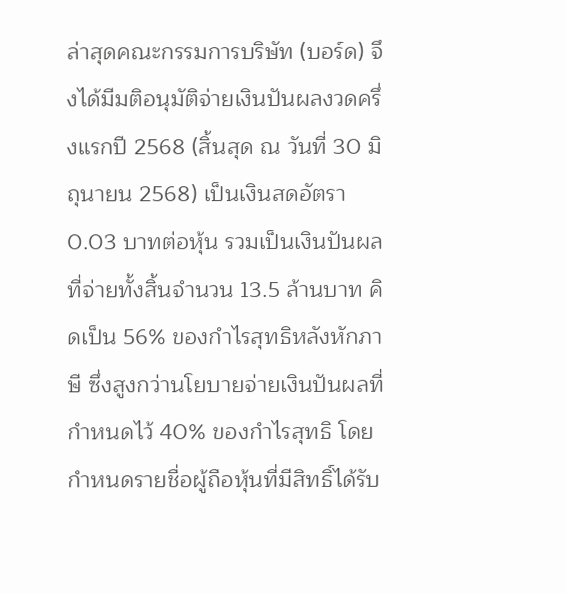ล่าสุดคณะกรรมการบริษัท (บอร์ด) จึงได้มีมติอนุมัติจ่ายเงินปันผลงวดครึ่งแรกปี 2568 (สิ้นสุด ณ วันที่ 30 มิถุนายน 2568) เป็นเงินสดอัตรา 0.03 บาทต่อหุ้น รวมเป็นเงินปันผลที่จ่ายทั้งสิ้นจำนวน 13.5 ล้านบาท คิดเป็น 56% ของกำไรสุทธิหลังหักภาษี ซึ่งสูงกว่านโยบายจ่ายเงินปันผลที่กำหนดไว้ 40% ของกำไรสุทธิ โดยกำหนดรายชื่อผู้ถือหุ้นที่มีสิทธิ์ได้รับ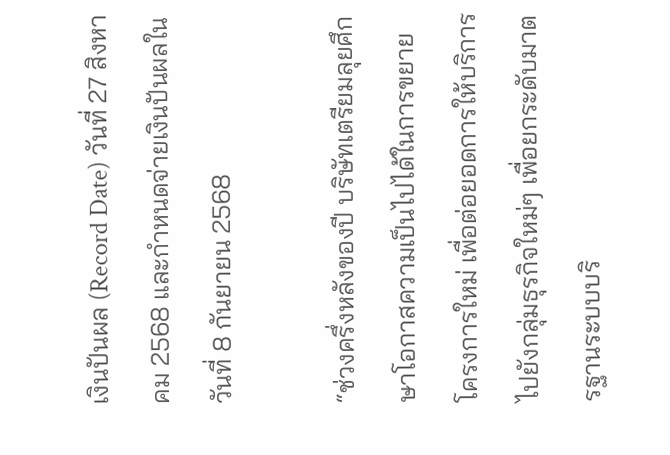เงินปันผล (Record Date) วันที่ 27 สิงหาคม 2568 และกำหนดจ่ายเงินปันผลในวันที่ 8 กันยายน 2568

“ช่วงครึ่งหลังของปี บริษัทเตรียมลุยศึกษาโอกาสความเป็นไปได้ในการขยายโครงการใหม่ เพื่อต่อยอดการให้บริการไปยังกลุ่มธุรกิจใหม่ๆ เพื่อยกระดับมาตรฐานระบบบริ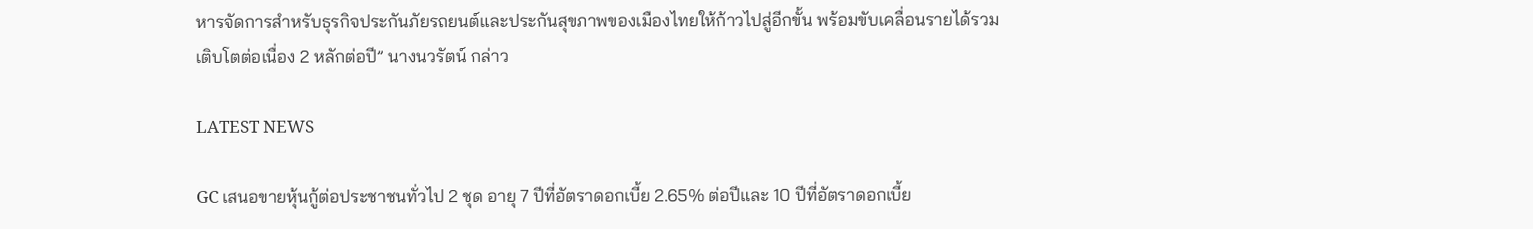หารจัดการสำหรับธุรกิจประกันภัยรถยนต์และประกันสุขภาพของเมืองไทยให้ก้าวไปสู่อีกขั้น พร้อมขับเคลื่อนรายได้รวมเติบโตต่อเนื่อง 2 หลักต่อปี” นางนวรัตน์ กล่าว

LATEST NEWS

GC เสนอขายหุ้นกู้ต่อประชาชนทั่วไป 2 ชุด อายุ 7 ปีที่อัตราดอกเบี้ย 2.65% ต่อปีและ 10 ปีที่อัตราดอกเบี้ย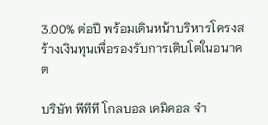3.00% ต่อปี พร้อมเดินหน้าบริหารโครงสร้างเงินทุนเพื่อรองรับการเติบโตในอนาคต

บริษัท พีทีที โกลบอล เคมิคอล จำ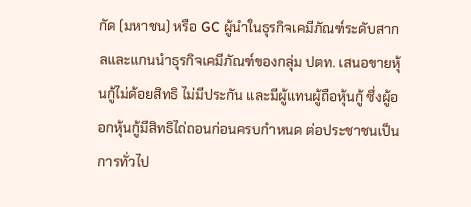กัด (มหาชน) หรือ GC ผู้นำในธุรกิจเคมีภัณฑ์ระดับสากลและแกนนำธุรกิจเคมีภัณฑ์ของกลุ่ม ปตท. เสนอขายหุ้นกู้ไม่ด้อยสิทธิ ไม่มีประกัน และมีผู้แทนผู้ถือหุ้นกู้ ซึ่งผู้ออกหุ้นกู้มีสิทธิไถ่ถอนก่อนครบกำหนด ต่อประชาชนเป็นการทั่วไป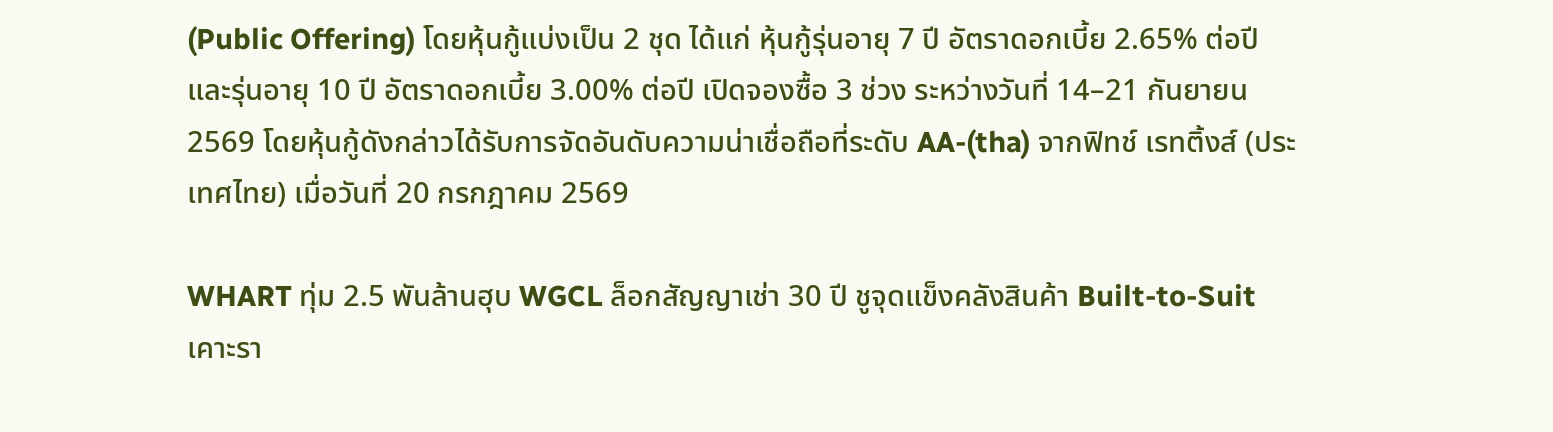(Public Offering) โดยหุ้นกู้แบ่งเป็น 2 ชุด ได้แก่ หุ้นกู้รุ่นอายุ 7 ปี อัตราดอกเบี้ย 2.65% ต่อปี และรุ่นอายุ 10 ปี อัตราดอกเบี้ย 3.00% ต่อปี เปิดจองซื้อ 3 ช่วง ระหว่างวันที่ 14–21 กันยายน 2569 โดยหุ้นกู้ดังกล่าวได้รับการจัดอันดับความน่าเชื่อถือที่ระดับ AA-(tha) จากฟิทช์ เรทติ้งส์ (ประเทศไทย) เมื่อวันที่ 20 กรกฎาคม 2569

WHART ทุ่ม 2.5 พันล้านฮุบ WGCL ล็อกสัญญาเช่า 30 ปี ชูจุดแข็งคลังสินค้า Built-to-Suit เคาะรา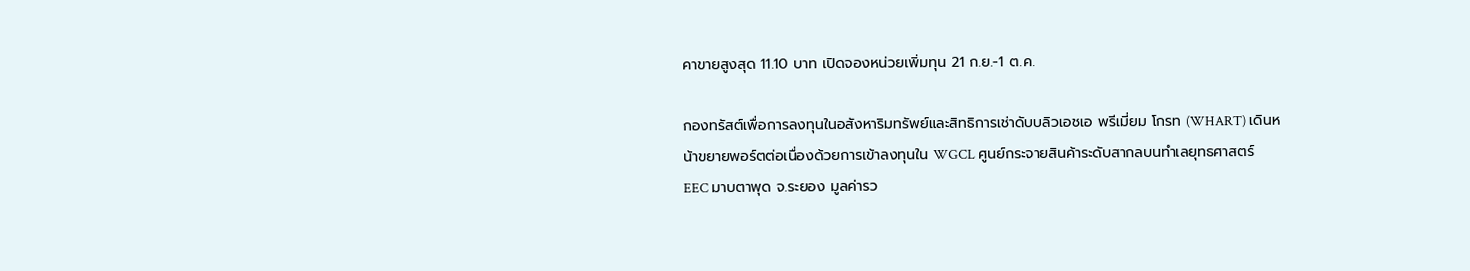คาขายสูงสุด 11.10 บาท เปิดจองหน่วยเพิ่มทุน 21 ก.ย.-1 ต.ค.

กองทรัสต์เพื่อการลงทุนในอสังหาริมทรัพย์และสิทธิการเช่าดับบลิวเอชเอ พรีเมี่ยม โกรท (WHART) เดินหน้าขยายพอร์ตต่อเนื่องด้วยการเข้าลงทุนใน WGCL ศูนย์กระจายสินค้าระดับสากลบนทำเลยุทธศาสตร์ EEC มาบตาพุด จ.ระยอง มูลค่ารว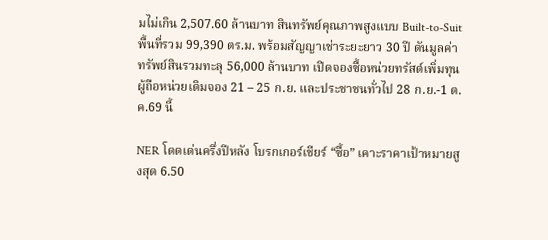มไม่เกิน 2,507.60 ล้านบาท สินทรัพย์คุณภาพสูงแบบ Built-to-Suit พื้นที่รวม 99,390 ตร.ม. พร้อมสัญญาเช่าระยะยาว 30 ปี ดันมูลค่าทรัพย์สินรวมทะลุ 56,000 ล้านบาท เปิดจองซื้อหน่วยทรัสต์เพิ่มทุน ผู้ถือหน่วยเดิมจอง 21 – 25 ก.ย. และประชาชนทั่วไป 28 ก.ย.-1 ต.ค.69 นี้

NER โดดเด่นครึ่งปีหลัง โบรกเกอร์เชียร์ “ซื้อ” เคาะราคาเป้าหมายสูงสุด 6.50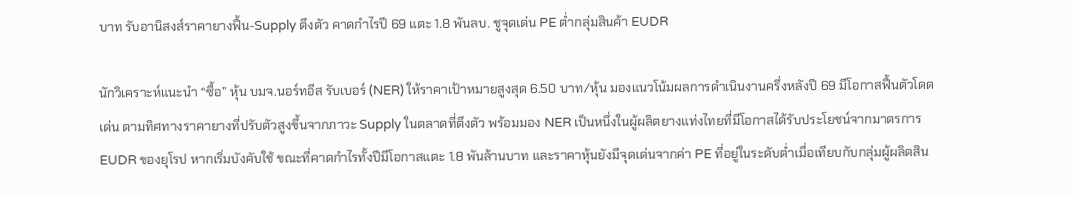บาท รับอานิสงส์ราคายางฟื้น-Supply ตึงตัว คาดกำไรปี 69 แตะ 1.8 พันลบ. ชูจุดเด่น PE ต่ำกลุ่มสินค้า EUDR

นักวิเคราะห์แนะนำ “ซื้อ” หุ้น บมจ.นอร์ทอีส รับเบอร์ (NER) ให้ราคาเป้าหมายสูงสุด 6.50 บาท/หุ้น มองแนวโน้มผลการดำเนินงานครึ่งหลังปี 69 มีโอกาสฟื้นตัวโดดเด่น ตามทิศทางราคายางที่ปรับตัวสูงขึ้นจากภาวะ Supply ในตลาดที่ตึงตัว พร้อมมอง NER เป็นหนึ่งในผู้ผลิตยางแท่งไทยที่มีโอกาสได้รับประโยชน์จากมาตรการ EUDR ของยุโรป หากเริ่มบังคับใช้ ขณะที่คาดกำไรทั้งปีมีโอกาสแตะ 1.8 พันล้านบาท และราคาหุ้นยังมีจุดเด่นจากค่า PE ที่อยู่ในระดับต่ำเมื่อเทียบกับกลุ่มผู้ผลิตสิน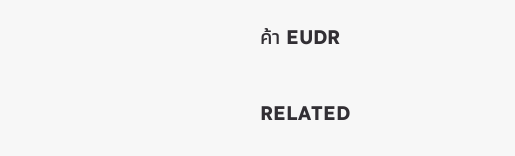ค้า EUDR

RELATED